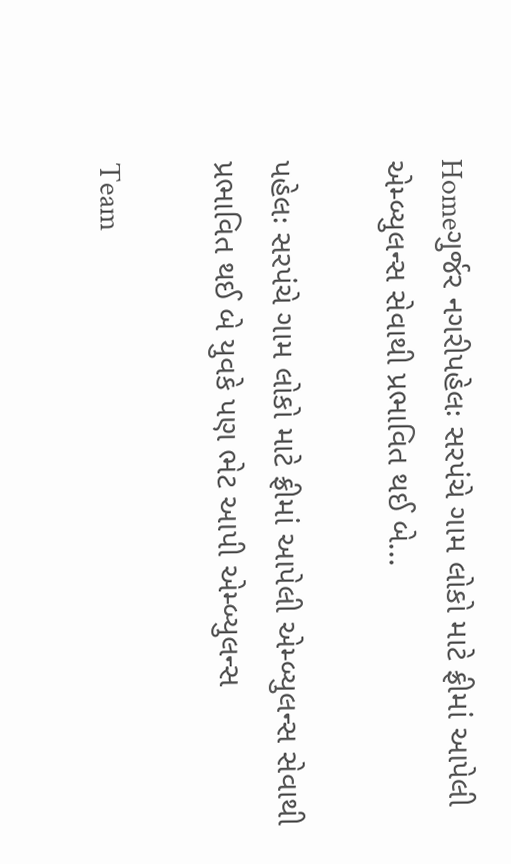Homeગુર્જર નગરીપહેલઃ સરપંચે ગામ લોકો માટે ફ્રીમાં આપેલી એમ્બ્યુલન્સ સેવાથી પ્રભાવિત થઈ બે...

પહેલઃ સરપંચે ગામ લોકો માટે ફ્રીમાં આપેલી એમ્બ્યુલન્સ સેવાથી પ્રભાવિત થઈ બે યુવકે પણ ભેટ આપી એમ્બ્યુલન્સ

Team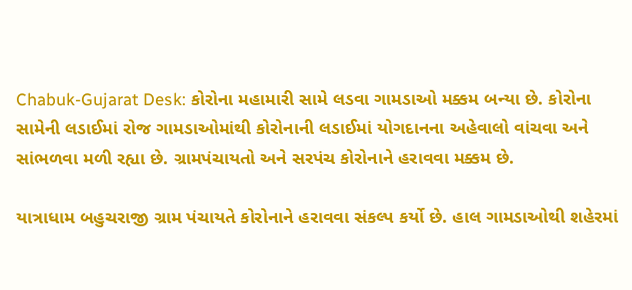Chabuk-Gujarat Desk: કોરોના મહામારી સામે લડવા ગામડાઓ મક્કમ બન્યા છે. કોરોના સામેની લડાઈમાં રોજ ગામડાઓમાંથી કોરોનાની લડાઈમાં યોગદાનના અહેવાલો વાંચવા અને સાંભળવા મળી રહ્યા છે. ગ્રામપંચાયતો અને સરપંચ કોરોનાને હરાવવા મક્કમ છે.

યાત્રાધામ બહુચરાજી ગ્રામ પંચાયતે કોરોનાને હરાવવા સંકલ્પ કર્યો છે. હાલ ગામડાઓથી શહેરમાં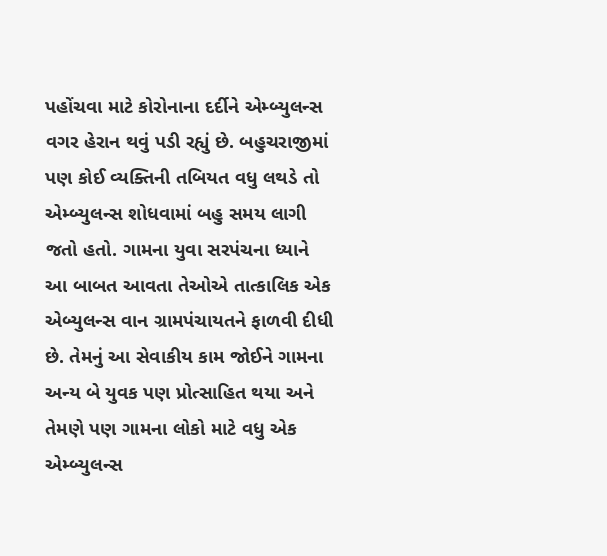પહોંચવા માટે કોરોનાના દર્દીને એમ્બ્યુલન્સ વગર હેરાન થવું પડી રહ્યું છે. બહુચરાજીમાં પણ કોઈ વ્યક્તિની તબિયત વધુ લથડે તો એમ્બ્યુલન્સ શોધવામાં બહુ સમય લાગી જતો હતો. ગામના યુવા સરપંચના ધ્યાને આ બાબત આવતા તેઓએ તાત્કાલિક એક એબ્યુલન્સ વાન ગ્રામપંચાયતને ફાળવી દીધી છે. તેમનું આ સેવાકીય કામ જોઈને ગામના અન્ય બે યુવક પણ પ્રોત્સાહિત થયા અને તેમણે પણ ગામના લોકો માટે વધુ એક એમ્બ્યુલન્સ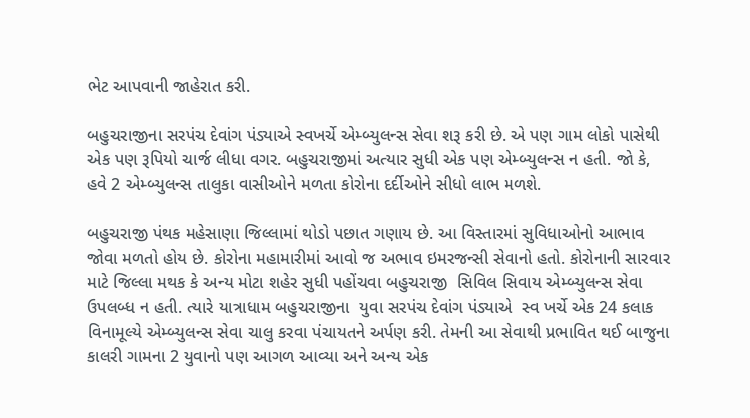ભેટ આપવાની જાહેરાત કરી.

બહુચરાજીના સરપંચ દેવાંગ પંડ્યાએ સ્વખર્ચે એમ્બ્યુલન્સ સેવા શરૂ કરી છે. એ પણ ગામ લોકો પાસેથી એક પણ રૂપિયો ચાર્જ લીધા વગર. બહુચરાજીમાં અત્યાર સુધી એક પણ એમ્બ્યુલન્સ ન હતી. જો કે, હવે 2 એમ્બ્યુલન્સ તાલુકા વાસીઓને મળતા કોરોના દર્દીઓને સીધો લાભ મળશે.

બહુચરાજી પંથક મહેસાણા જિલ્લામાં થોડો પછાત ગણાય છે. આ વિસ્તારમાં સુવિધાઓનો આભાવ જોવા મળતો હોય છે. કોરોના મહામારીમાં આવો જ અભાવ ઇમરજન્સી સેવાનો હતો. કોરોનાની સારવાર માટે જિલ્લા મથક કે અન્ય મોટા શહેર સુધી પહોંચવા બહુચરાજી  સિવિલ સિવાય એમ્બ્યુલન્સ સેવા ઉપલબ્ધ ન હતી. ત્યારે યાત્રાધામ બહુચરાજીના  યુવા સરપંચ દેવાંગ પંડ્યાએ  સ્વ ખર્ચે એક 24 કલાક વિનામૂલ્યે એમ્બ્યુલન્સ સેવા ચાલુ કરવા પંચાયતને અર્પણ કરી. તેમની આ સેવાથી પ્રભાવિત થઈ બાજુના કાલરી ગામના 2 યુવાનો પણ આગળ આવ્યા અને અન્ય એક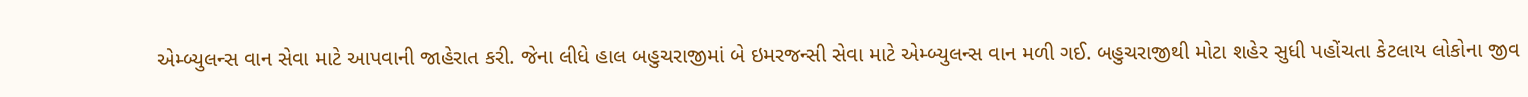એમ્બ્યુલન્સ વાન સેવા માટે આપવાની જાહેરાત કરી. જેના લીધે હાલ બહુચરાજીમાં બે ઇમરજન્સી સેવા માટે એમ્બ્યુલન્સ વાન મળી ગઈ. બહુચરાજીથી મોટા શહેર સુધી પહોંચતા કેટલાય લોકોના જીવ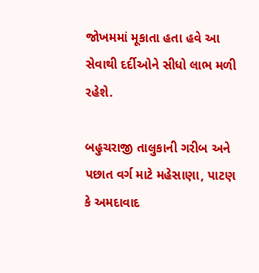જોખમમાં મૂકાતા હતા હવે આ સેવાથી દર્દીઓને સીધો લાભ મળી રહેશે.

બહુચરાજી તાલુકાની ગરીબ અને પછાત વર્ગ માટે મહેસાણા, પાટણ કે અમદાવાદ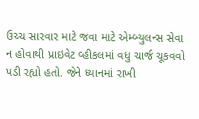ઉચ્ચ સારવાર માટે જવા માટે એમ્બ્યુલન્સ સેવા ન હોવાથી પ્રાઇવેટ વ્હીકલમાં વધુ ચાર્જ ચૂકવવો પડી રહ્યો હતો. જેને ધ્યાનમાં રાખી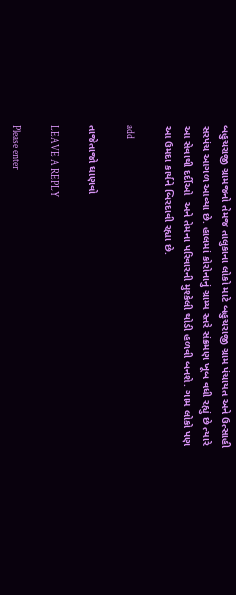બહુચરાજી ગ્રામજનો તેમજ તાલુકાના લોકો માટે બહુચરાજી ગ્રામ પંચાયત અને ઉત્સાહી સરપંચ આગળ આવ્યા છે. હાલમાં કોરોનાનું ગ્રામ્ય સ્તરે સંક્રમણ ખૂબ વધી રહ્યું છે ત્યારે આ સેવાથી દર્દીઓ  અને તેમના પરિવારની મુશ્કેલી થોડી હળવી બનશે. ગામ લોકો પણ આ ઉમદા કાર્યને બિરદાવી રહ્યા છે.

add

તાજેતાજો ઘાણવો

LEAVE A REPLY

Please enter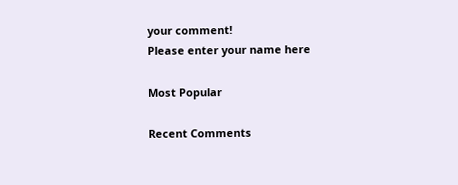your comment!
Please enter your name here

Most Popular

Recent Comments